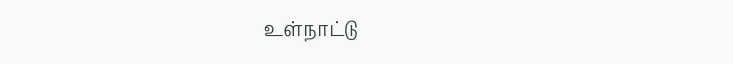உள்நாட்டு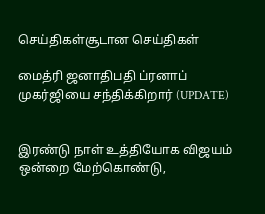செய்திகள்சூடான செய்திகள்

மைத்ரி ஜனாதிபதி ப்ரனாப் முகர்ஜியை சந்திக்கிறார் (UPDATE)


இரண்டு நாள் உத்தியோக விஜயம் ஒன்றை மேற்கொண்டு,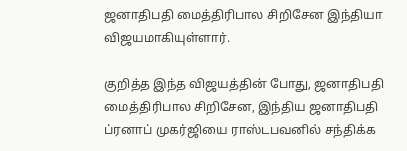ஜனாதிபதி மைத்திரிபால சிறிசேன இந்தியா விஜயமாகியுள்ளார்.

குறித்த இந்த விஜயத்தின் போது, ஜனாதிபதி மைத்திரிபால சிறிசேன, இந்திய ஜனாதிபதி ப்ரனாப் முகர்ஜியை ராஸ்டபவனில் சந்திக்க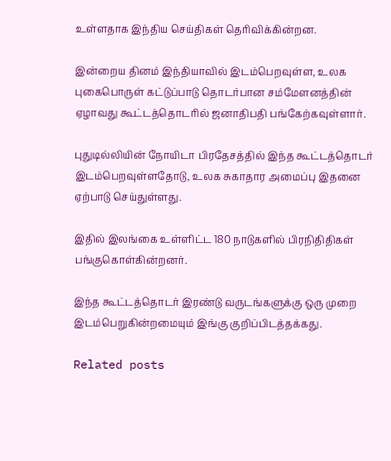உள்ளதாக இந்திய செய்திகள் தெரிவிக்கின்றன.

இன்றைய தினம் இந்தியாவில் இடம்பெறவுள்ள, உலக புகைபொருள் கட்டுப்பாடு தொடர்பான சம்மேளனத்தின் ஏழாவது கூட்டத்தொடரில் ஜனாதிபதி பங்கேற்கவுள்ளார்.

புதுடில்லியின் நோயிடா பிரதேசத்தில் இந்த கூட்டத்தொடர் இடம்பெறவுள்ளதோடு, உலக சுகாதார அமைப்பு இதனை ஏற்பாடு செய்துள்ளது.

இதில் இலங்கை உள்ளிட்ட 180 நாடுகளில் பிரநிதிதிகள் பங்குகொள்கின்றனர்.

இந்த கூட்டத்தொடர் இரண்டு வருடங்களுக்கு ஒரு முறை இடம்பெறுகின்றமையும் இங்கு குறிப்பிடத்தக்கது.

Related posts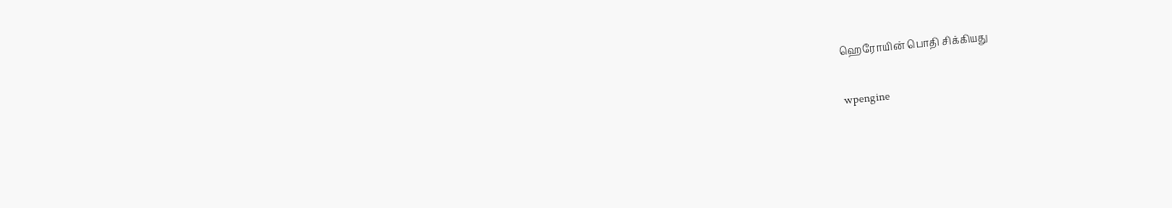ஹெரோயின் பொதி சிக்கியது

wpengine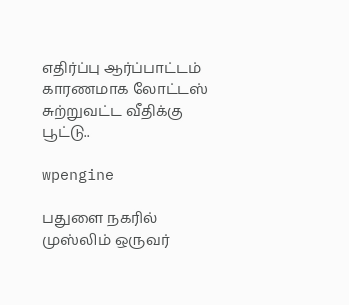எதிர்ப்பு ஆர்ப்பாட்டம் காரணமாக லோட்டஸ் சுற்றுவட்ட வீதிக்கு பூட்டு..

wpengine

பதுளை நகரில் முஸ்லிம் ஒருவர்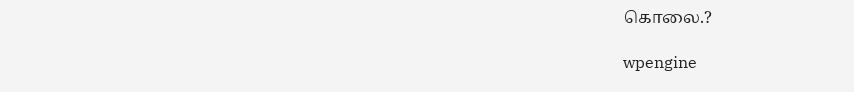கொலை.?

wpengine